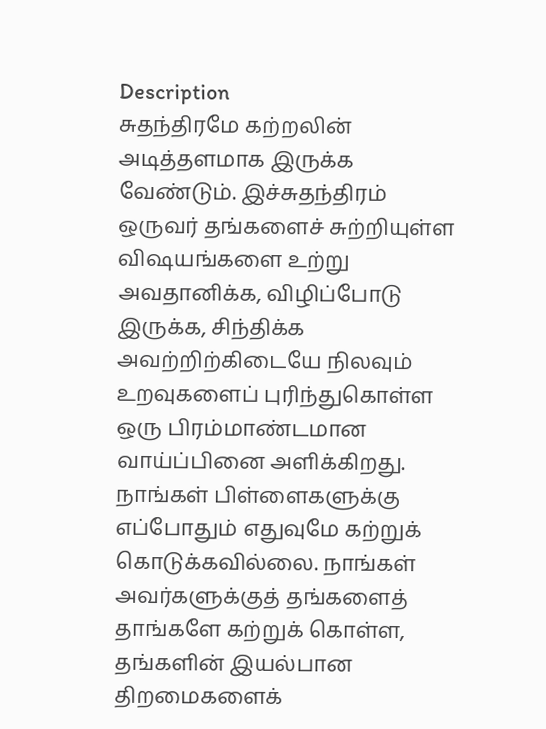Description
சுதந்திரமே கற்றலின் அடித்தளமாக இருக்க வேண்டும். இச்சுதந்திரம் ஒருவர் தங்களைச் சுற்றியுள்ள விஷயங்களை உற்று அவதானிக்க, விழிப்போடு இருக்க, சிந்திக்க அவற்றிற்கிடையே நிலவும் உறவுகளைப் புரிந்துகொள்ள ஒரு பிரம்மாண்டமான வாய்ப்பினை அளிக்கிறது. நாங்கள் பிள்ளைகளுக்கு எப்போதும் எதுவுமே கற்றுக் கொடுக்கவில்லை. நாங்கள் அவர்களுக்குத் தங்களைத் தாங்களே கற்றுக் கொள்ள, தங்களின் இயல்பான திறமைகளைக்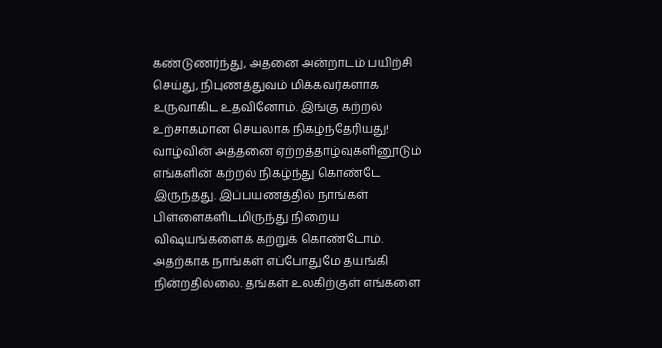கண்டுணர்ந்து, அதனை அன்றாடம் பயிற்சி செய்து, நிபுணத்துவம் மிக்கவர்களாக உருவாகிட உதவினோம். இங்கு கற்றல் உற்சாகமான செயலாக நிகழ்ந்தேரியது! வாழ்வின் அத்தனை ஏற்றத்தாழ்வுகளினூடும் எங்களின் கற்றல் நிகழ்ந்து கொண்டே இருந்தது. இப்பயணத்தில் நாங்கள் பிள்ளைகளிடமிருந்து நிறைய விஷயங்களைக் கற்றுக் கொண்டோம். அதற்காக நாங்கள் எப்போதுமே தயங்கி நின்றதில்லை. தங்கள் உலகிற்குள் எங்களை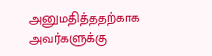அனுமதித்ததற்காக அவர்களுக்கு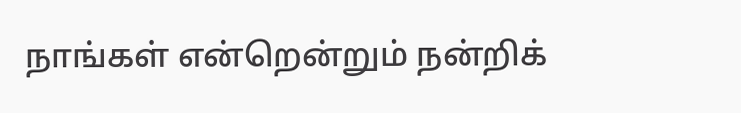நாங்கள் என்றென்றும் நன்றிக்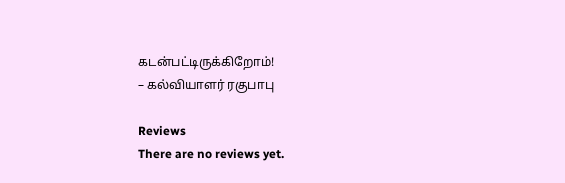கடன்பட்டிருக்கிறோம்!
– கல்வியாளர் ரகுபாபு

Reviews
There are no reviews yet.